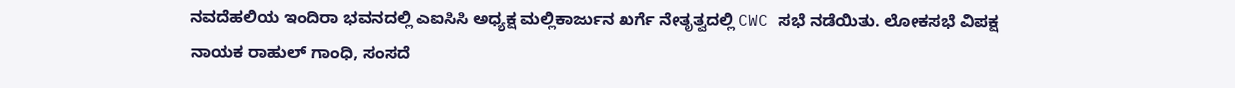ನವದೆಹಲಿಯ ಇಂದಿರಾ ಭವನದಲ್ಲಿ ಎಐಸಿಸಿ ಅಧ್ಯಕ್ಷ ಮಲ್ಲಿಕಾರ್ಜುನ ಖರ್ಗೆ ನೇತೃತ್ವದಲ್ಲಿ CWC ಸಭೆ ನಡೆಯಿತು. ಲೋಕಸಭೆ ವಿಪಕ್ಷ ನಾಯಕ ರಾಹುಲ್ ಗಾಂಧಿ, ಸಂಸದೆ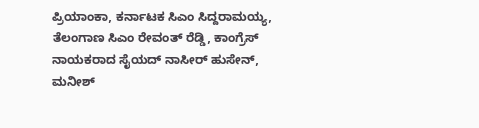ಪ್ರಿಯಾಂಕಾ, ಕರ್ನಾಟಕ ಸಿಎಂ ಸಿದ್ದರಾಮಯ್ಯ, ತೆಲಂಗಾಣ ಸಿಎಂ ರೇವಂತ್ ರೆಡ್ಡಿ, ಕಾಂಗ್ರೆಸ್ ನಾಯಕರಾದ ಸೈಯದ್ ನಾಸೀರ್ ಹುಸೇನ್, ಮನೀಶ್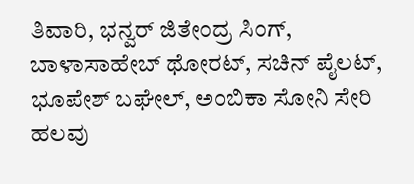ತಿವಾರಿ, ಭನ್ವರ್ ಜಿತೇಂದ್ರ ಸಿಂಗ್, ಬಾಳಾಸಾಹೇಬ್ ಥೋರಟ್, ಸಚಿನ್ ಪೈಲಟ್, ಭೂಪೇಶ್ ಬಘೇಲ್, ಅಂಬಿಕಾ ಸೋನಿ ಸೇರಿ ಹಲವು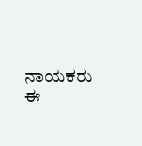ನಾಯಕರು ಈ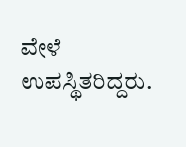ವೇಳೆ ಉಪಸ್ಥಿತರಿದ್ದರು.